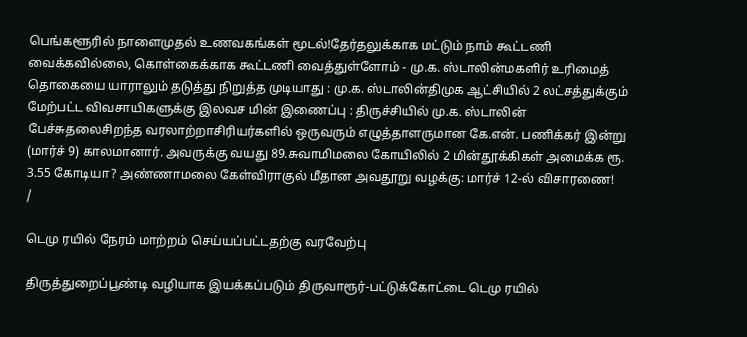பெங்களூரில் நாளைமுதல் உணவகங்கள் மூடல்!தேர்தலுக்காக மட்டும் நாம் கூட்டணி வைக்கவில்லை, கொள்கைக்காக கூட்டணி வைத்துள்ளோம் - மு.க. ஸ்டாலின்மகளிர் உரிமைத் தொகையை யாராலும் தடுத்து நிறுத்த முடியாது : மு.க. ஸ்டாலின்திமுக ஆட்சியில் 2 லட்சத்துக்கும் மேற்பட்ட விவசாயிகளுக்கு இலவச மின் இணைப்பு : திருச்சியில் மு.க. ஸ்டாலின் பேச்சுதலைசிறந்த வரலாற்றாசிரியர்களில் ஒருவரும் எழுத்தாளருமான கே.என். பணிக்கர் இன்று (மார்ச் 9) காலமானார். அவருக்கு வயது 89.சுவாமிமலை கோயிலில் 2 மின்தூக்கிகள் அமைக்க ரூ. 3.55 கோடியா? அண்ணாமலை கேள்விராகுல் மீதான அவதூறு வழக்கு: மார்ச் 12-ல் விசாரணை!
/

டெமு ரயில் நேரம் மாற்றம் செய்யப்பட்டதற்கு வரவேற்பு

திருத்துறைப்பூண்டி வழியாக இயக்கப்படும் திருவாரூர்-பட்டுக்கோட்டை டெமு ரயில்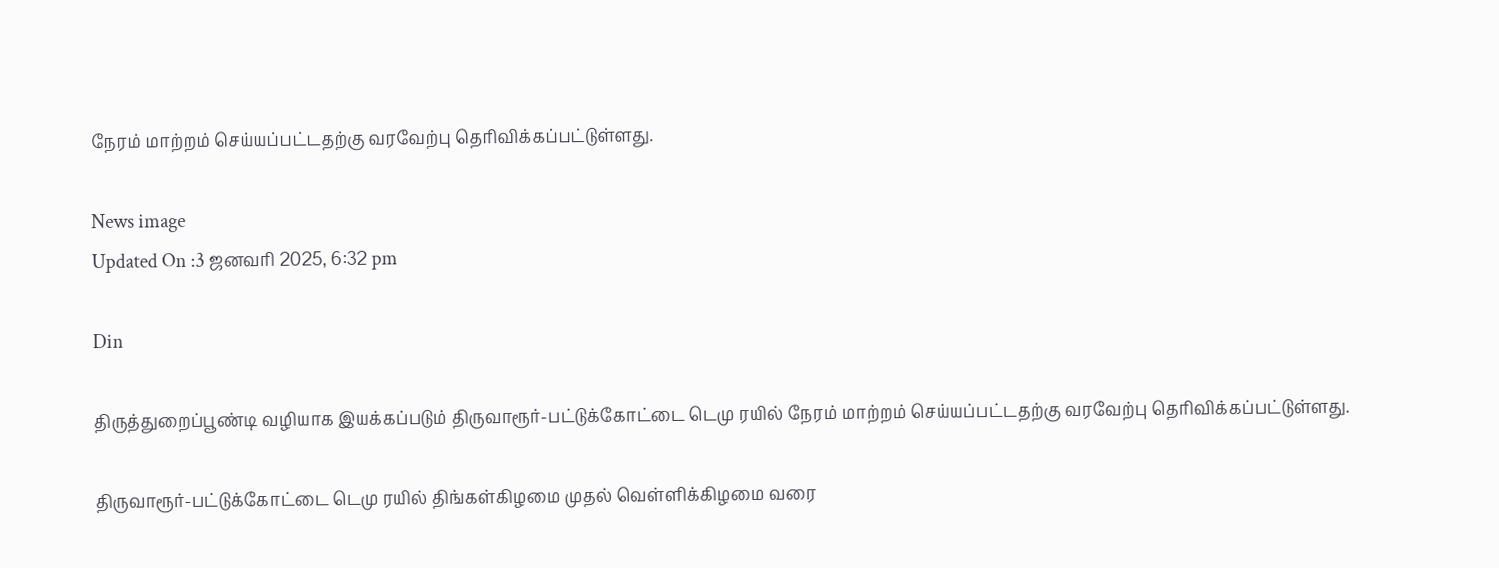நேரம் மாற்றம் செய்யப்பட்டதற்கு வரவேற்பு தெரிவிக்கப்பட்டுள்ளது.

News image
Updated On :3 ஜனவரி 2025, 6:32 pm

Din

திருத்துறைப்பூண்டி வழியாக இயக்கப்படும் திருவாரூர்-பட்டுக்கோட்டை டெமு ரயில் நேரம் மாற்றம் செய்யப்பட்டதற்கு வரவேற்பு தெரிவிக்கப்பட்டுள்ளது.

திருவாரூர்-பட்டுக்கோட்டை டெமு ரயில் திங்கள்கிழமை முதல் வெள்ளிக்கிழமை வரை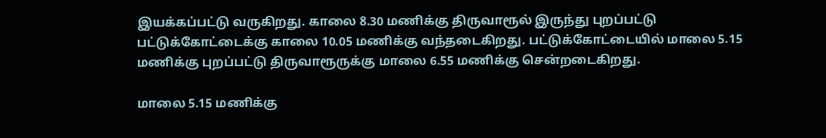இயக்கப்பட்டு வருகிறது. காலை 8.30 மணிக்கு திருவாரூல் இருந்து புறப்பட்டு பட்டுக்கோட்டைக்கு காலை 10.05 மணிக்கு வந்தடைகிறது. பட்டுக்கோட்டையில் மாலை 5.15 மணிக்கு புறப்பட்டு திருவாரூருக்கு மாலை 6.55 மணிக்கு சென்றடைகிறது.

மாலை 5.15 மணிக்கு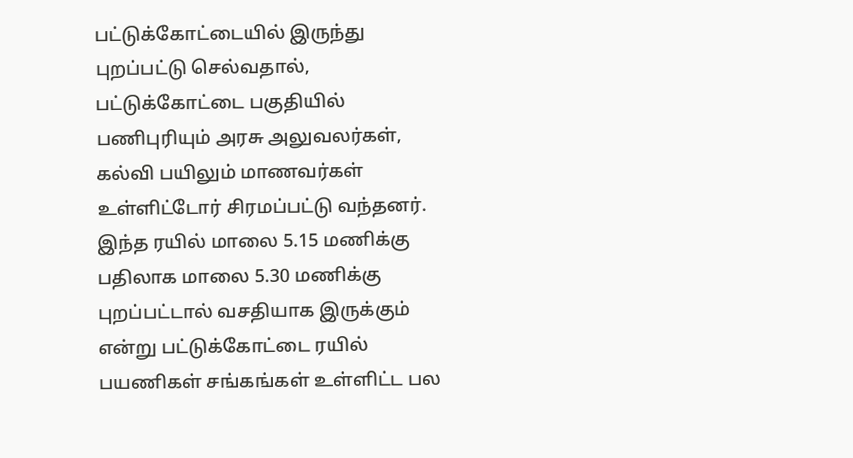பட்டுக்கோட்டையில் இருந்து புறப்பட்டு செல்வதால், பட்டுக்கோட்டை பகுதியில் பணிபுரியும் அரசு அலுவலர்கள், கல்வி பயிலும் மாணவர்கள் உள்ளிட்டோர் சிரமப்பட்டு வந்தனர். இந்த ரயில் மாலை 5.15 மணிக்கு பதிலாக மாலை 5.30 மணிக்கு புறப்பட்டால் வசதியாக இருக்கும் என்று பட்டுக்கோட்டை ரயில் பயணிகள் சங்கங்கள் உள்ளிட்ட பல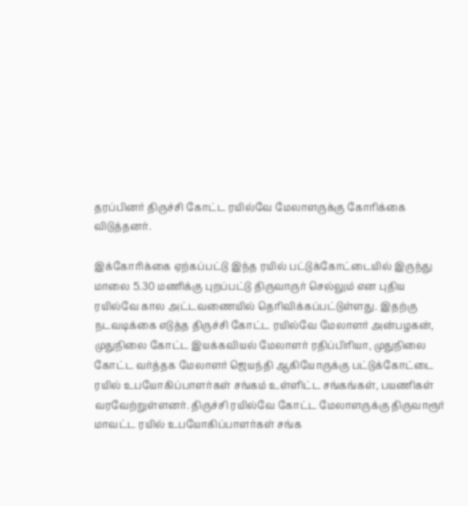தரப்பினர் திருச்சி கோட்ட ரயில்வே மேலாளருக்கு கோரிக்கை விடுத்தனர்.

இக்கோரிக்கை ஏற்கப்பட்டு இந்த ரயில் பட்டுக்கோட்டையில் இருந்து மாலை 5.30 மணிக்கு புறப்பட்டு திருவாருர் செல்லும் என புதிய ரயில்வே கால அட்டவணையில் தெரிவிக்கப்பட்டுள்ளது. இதற்கு நடவடிக்கை எடுத்த திருச்சி கோட்ட ரயில்வே மேலாளர் அன்பழகன், முதுநிலை கோட்ட இயக்கவியல் மேலாளர் ரதிப்பிரியா, முதுநிலை கோட்ட வர்த்தக மேலாளர் ஜெயந்தி ஆகியோருக்கு பட்டுக்கோட்டை ரயில் உபயோகிப்பாளர்கள் சங்கம் உள்ளிட்ட சங்கங்கள், பயணிகள் வரவேற்றுள்ளனர். திருச்சி ரயில்வே கோட்ட மேலாளருக்கு திருவாரூர் மாவட்ட ரயில் உபயோகிப்பாளர்கள் சங்க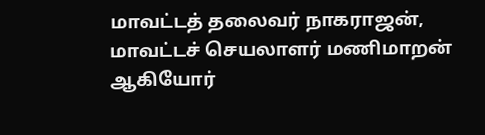மாவட்டத் தலைவர் நாகராஜன், மாவட்டச் செயலாளர் மணிமாறன் ஆகியோர்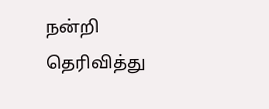நன்றி தெரிவித்து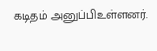கடிதம் அனுப்பிஉள்ளனர்.